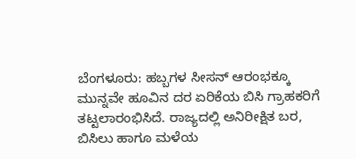ಬೆಂಗಳೂರು: ಹಬ್ಬಗಳ ಸೀಸನ್ ಆರಂಭಕ್ಕೂ ಮುನ್ನವೇ ಹೂವಿನ ದರ ಏರಿಕೆಯ ಬಿಸಿ ಗ್ರಾಹಕರಿಗೆ ತಟ್ಟಲಾರಂಭಿಸಿದೆ. ರಾಜ್ಯದಲ್ಲಿ ಅನಿರೀಕ್ಷಿತ ಬರ, ಬಿಸಿಲು ಹಾಗೂ ಮಳೆಯ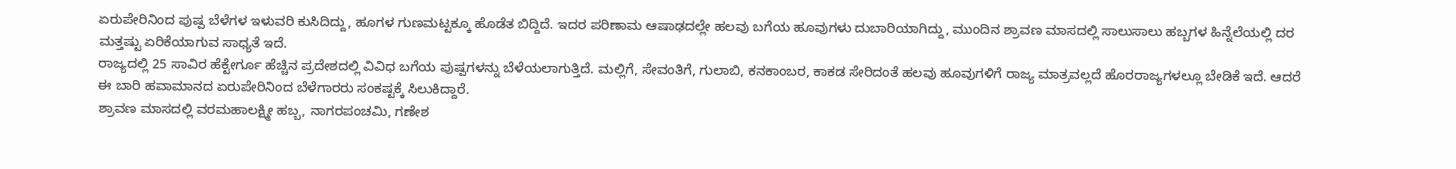ಏರುಪೇರಿನಿಂದ ಪುಷ್ಪ ಬೆಳೆಗಳ ಇಳುವರಿ ಕುಸಿದಿದ್ದು, ಹೂಗಳ ಗುಣಮಟ್ಟಕ್ಕೂ ಹೊಡೆತ ಬಿದ್ದಿದೆ. ಇದರ ಪರಿಣಾಮ ಆಷಾಢದಲ್ಲೇ ಹಲವು ಬಗೆಯ ಹೂವುಗಳು ದುಬಾರಿಯಾಗಿದ್ದು, ಮುಂದಿನ ಶ್ರಾವಣ ಮಾಸದಲ್ಲಿ ಸಾಲುಸಾಲು ಹಬ್ಬಗಳ ಹಿನ್ನೆಲೆಯಲ್ಲಿ ದರ ಮತ್ತಷ್ಟು ಏರಿಕೆಯಾಗುವ ಸಾಧ್ಯತೆ ಇದೆ.
ರಾಜ್ಯದಲ್ಲಿ 25 ಸಾವಿರ ಹೆಕ್ಟೇರ್ಗೂ ಹೆಚ್ಚಿನ ಪ್ರದೇಶದಲ್ಲಿ ವಿವಿಧ ಬಗೆಯ ಪುಷ್ಪಗಳನ್ನು ಬೆಳೆಯಲಾಗುತ್ತಿದೆ. ಮಲ್ಲಿಗೆ, ಸೇವಂತಿಗೆ, ಗುಲಾಬಿ, ಕನಕಾಂಬರ, ಕಾಕಡ ಸೇರಿದಂತೆ ಹಲವು ಹೂವುಗಳಿಗೆ ರಾಜ್ಯ ಮಾತ್ರವಲ್ಲದೆ ಹೊರರಾಜ್ಯಗಳಲ್ಲೂ ಬೇಡಿಕೆ ಇದೆ. ಆದರೆ ಈ ಬಾರಿ ಹವಾಮಾನದ ಏರುಪೇರಿನಿಂದ ಬೆಳೆಗಾರರು ಸಂಕಷ್ಟಕ್ಕೆ ಸಿಲುಕಿದ್ದಾರೆ.
ಶ್ರಾವಣ ಮಾಸದಲ್ಲಿ ವರಮಹಾಲಕ್ಷ್ಮೀ ಹಬ್ಬ, ನಾಗರಪಂಚಮಿ, ಗಣೇಶ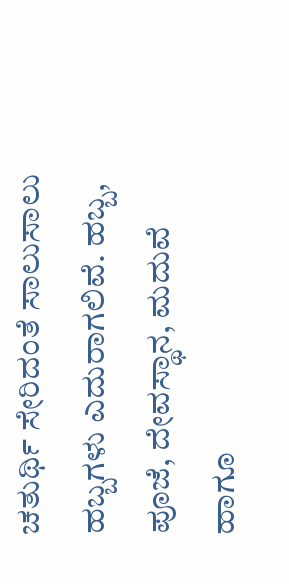ಚತುರ್ಥಿ ಸೇರಿದಂತೆ ಸಾಲುಸಾಲು ಹಬ್ಬಗಳು ಎದುರಾಗಲಿವೆ. ಹಬ್ಬ, ಪೂಜೆ, ದೇವಸ್ಥಾನ, ಮದುವೆ ಹಾಗೂ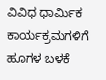ವಿವಿಧ ಧಾರ್ಮಿಕ ಕಾರ್ಯಕ್ರಮಗಳಿಗೆ ಹೂಗಳ ಬಳಕೆ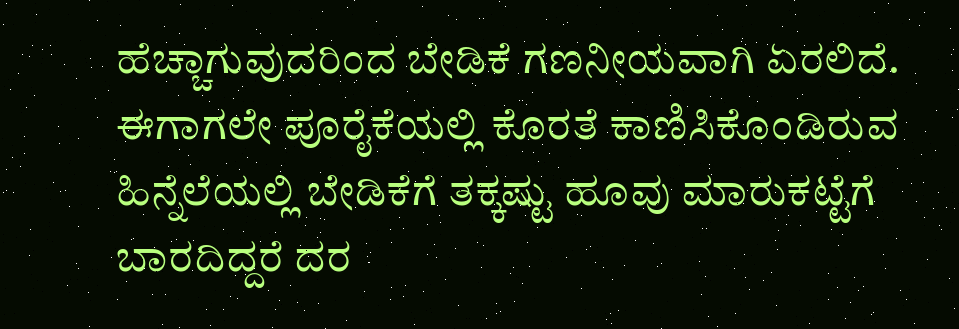ಹೆಚ್ಚಾಗುವುದರಿಂದ ಬೇಡಿಕೆ ಗಣನೀಯವಾಗಿ ಏರಲಿದೆ. ಈಗಾಗಲೇ ಪೂರೈಕೆಯಲ್ಲಿ ಕೊರತೆ ಕಾಣಿಸಿಕೊಂಡಿರುವ ಹಿನ್ನೆಲೆಯಲ್ಲಿ ಬೇಡಿಕೆಗೆ ತಕ್ಕಷ್ಟು ಹೂವು ಮಾರುಕಟ್ಟೆಗೆ ಬಾರದಿದ್ದರೆ ದರ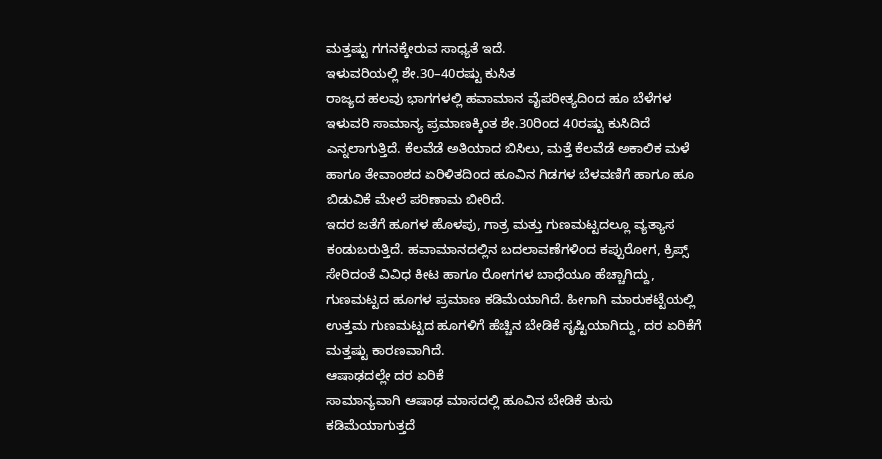ಮತ್ತಷ್ಟು ಗಗನಕ್ಕೇರುವ ಸಾಧ್ಯತೆ ಇದೆ.
ಇಳುವರಿಯಲ್ಲಿ ಶೇ.30–40ರಷ್ಟು ಕುಸಿತ
ರಾಜ್ಯದ ಹಲವು ಭಾಗಗಳಲ್ಲಿ ಹವಾಮಾನ ವೈಪರೀತ್ಯದಿಂದ ಹೂ ಬೆಳೆಗಳ ಇಳುವರಿ ಸಾಮಾನ್ಯ ಪ್ರಮಾಣಕ್ಕಿಂತ ಶೇ.30ರಿಂದ 40ರಷ್ಟು ಕುಸಿದಿದೆ ಎನ್ನಲಾಗುತ್ತಿದೆ. ಕೆಲವೆಡೆ ಅತಿಯಾದ ಬಿಸಿಲು, ಮತ್ತೆ ಕೆಲವೆಡೆ ಅಕಾಲಿಕ ಮಳೆ ಹಾಗೂ ತೇವಾಂಶದ ಏರಿಳಿತದಿಂದ ಹೂವಿನ ಗಿಡಗಳ ಬೆಳವಣಿಗೆ ಹಾಗೂ ಹೂ ಬಿಡುವಿಕೆ ಮೇಲೆ ಪರಿಣಾಮ ಬೀರಿದೆ.
ಇದರ ಜತೆಗೆ ಹೂಗಳ ಹೊಳಪು, ಗಾತ್ರ ಮತ್ತು ಗುಣಮಟ್ಟದಲ್ಲೂ ವ್ಯತ್ಯಾಸ ಕಂಡುಬರುತ್ತಿದೆ. ಹವಾಮಾನದಲ್ಲಿನ ಬದಲಾವಣೆಗಳಿಂದ ಕಪ್ಪುರೋಗ, ಕ್ರಿಪ್ಸ್ ಸೇರಿದಂತೆ ವಿವಿಧ ಕೀಟ ಹಾಗೂ ರೋಗಗಳ ಬಾಧೆಯೂ ಹೆಚ್ಚಾಗಿದ್ದು, ಗುಣಮಟ್ಟದ ಹೂಗಳ ಪ್ರಮಾಣ ಕಡಿಮೆಯಾಗಿದೆ. ಹೀಗಾಗಿ ಮಾರುಕಟ್ಟೆಯಲ್ಲಿ ಉತ್ತಮ ಗುಣಮಟ್ಟದ ಹೂಗಳಿಗೆ ಹೆಚ್ಚಿನ ಬೇಡಿಕೆ ಸೃಷ್ಟಿಯಾಗಿದ್ದು, ದರ ಏರಿಕೆಗೆ ಮತ್ತಷ್ಟು ಕಾರಣವಾಗಿದೆ.
ಆಷಾಢದಲ್ಲೇ ದರ ಏರಿಕೆ
ಸಾಮಾನ್ಯವಾಗಿ ಆಷಾಢ ಮಾಸದಲ್ಲಿ ಹೂವಿನ ಬೇಡಿಕೆ ತುಸು ಕಡಿಮೆಯಾಗುತ್ತದೆ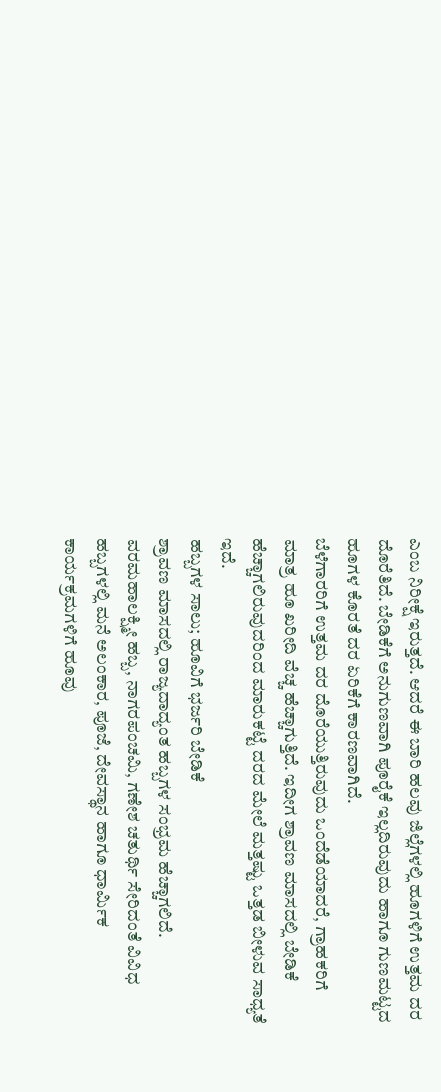ಎಂಬ ನಿರೀಕ್ಷೆ ಇರುತ್ತದೆ. ಆದರೆ ಈ ಬಾರಿ ಹಲವು ಜಿಲ್ಲೆಗಳಲ್ಲಿ ಹೂಗಳಿಗೆ ಉತ್ತಮ ದರ ದೊರೆತಿದೆ. ಬೇಡಿಕೆಗೆ ಅನುಗುಣವಾಗಿ ಪೂರೈಕೆ ಇಲ್ಲದಿರುವುದು ಹಾಗೂ ಗುಣಮಟ್ಟದ ಹೂಗಳ ಕೊರತೆ ದರ ಏರಿಕೆಗೆ ಕಾರಣವಾಗಿದೆ.
ಬೆಳೆಗಾರರಿಗೆ ಉತ್ತಮ ದರ ದೊರೆಯುತ್ತಿರುವುದು ಒಂದೆಡೆಯಾದರೆ, ಗ್ರಾಹಕರಿಗೆ ಮಾತ್ರ ಹೂ ಖರೀದಿ ವೆಚ್ಚ ಹೆಚ್ಚಾಗುತ್ತಿದೆ. ಇದೀಗ ಶ್ರಾವಣ ಮಾಸದಲ್ಲಿ ಬೇಡಿಕೆ ಹೆಚ್ಚಾಗಲಿರುವುದರಿಂದ ಮಾರುಕಟ್ಟೆ ದರದ ಮೇಲೆ ಮತ್ತಷ್ಟು ಒತ್ತಡ ಬೀಳುವ ಸಾಧ್ಯತೆ ಇದೆ.
ಹಬ್ಬಗಳ ಸಾಲು; ಹೂವಿಗೆ ಭರ್ಜರಿ ಬೇಡಿಕೆ
ಶ್ರಾವಣ ಮಾಸದಲ್ಲಿ ರಾಜ್ಯದಾದ್ಯಂತ ಹಬ್ಬಗಳ ಸಂಭ್ರಮ ಹೆಚ್ಚಾಗಲಿದೆ. ವರಮಹಾಲಕ್ಷ್ಮೀ ಹಬ್ಬ, ನಾಗರಪಂಚಮಿ, ಗಣೇಶ ಚತುರ್ಥಿ ಸೇರಿದಂತೆ ವಿವಿಧ ಹಬ್ಬಗಳಲ್ಲಿ ಮನೆ ಅಲಂಕಾರ, ಪೂಜೆ, ದೇವಸ್ಥಾನ ಹಾಗೂ ಧಾರ್ಮಿಕ ಕಾರ್ಯಕ್ರಮಗಳಿಗೆ ಹೂವು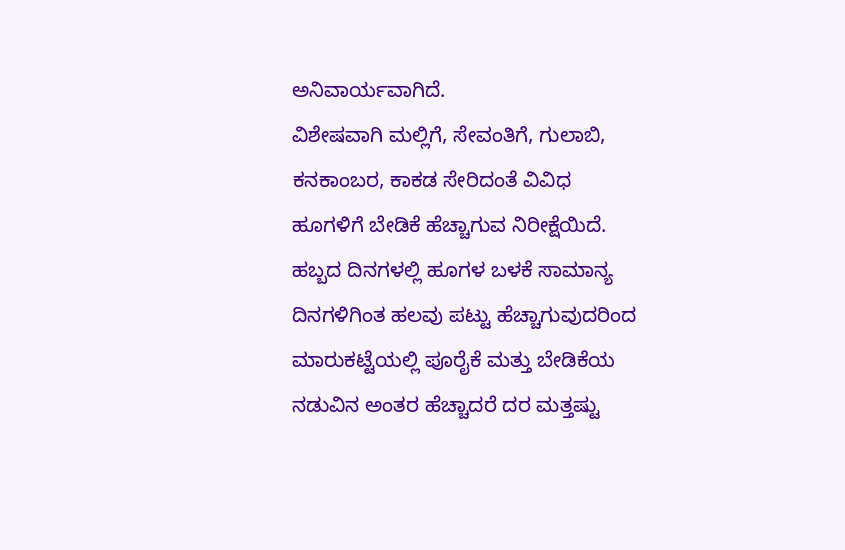ಅನಿವಾರ್ಯವಾಗಿದೆ.
ವಿಶೇಷವಾಗಿ ಮಲ್ಲಿಗೆ, ಸೇವಂತಿಗೆ, ಗುಲಾಬಿ, ಕನಕಾಂಬರ, ಕಾಕಡ ಸೇರಿದಂತೆ ವಿವಿಧ ಹೂಗಳಿಗೆ ಬೇಡಿಕೆ ಹೆಚ್ಚಾಗುವ ನಿರೀಕ್ಷೆಯಿದೆ. ಹಬ್ಬದ ದಿನಗಳಲ್ಲಿ ಹೂಗಳ ಬಳಕೆ ಸಾಮಾನ್ಯ ದಿನಗಳಿಗಿಂತ ಹಲವು ಪಟ್ಟು ಹೆಚ್ಚಾಗುವುದರಿಂದ ಮಾರುಕಟ್ಟೆಯಲ್ಲಿ ಪೂರೈಕೆ ಮತ್ತು ಬೇಡಿಕೆಯ ನಡುವಿನ ಅಂತರ ಹೆಚ್ಚಾದರೆ ದರ ಮತ್ತಷ್ಟು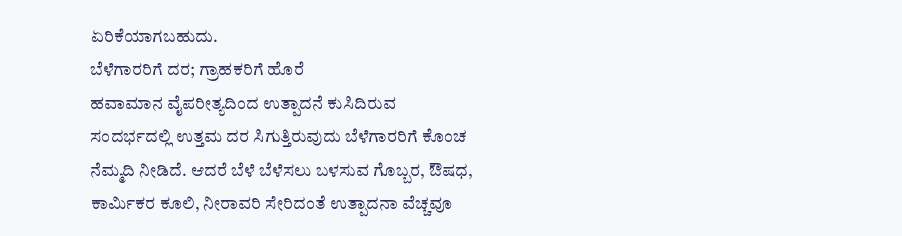ಏರಿಕೆಯಾಗಬಹುದು.
ಬೆಳೆಗಾರರಿಗೆ ದರ; ಗ್ರಾಹಕರಿಗೆ ಹೊರೆ
ಹವಾಮಾನ ವೈಪರೀತ್ಯದಿಂದ ಉತ್ಪಾದನೆ ಕುಸಿದಿರುವ ಸಂದರ್ಭದಲ್ಲಿ ಉತ್ತಮ ದರ ಸಿಗುತ್ತಿರುವುದು ಬೆಳೆಗಾರರಿಗೆ ಕೊಂಚ ನೆಮ್ಮದಿ ನೀಡಿದೆ. ಆದರೆ ಬೆಳೆ ಬೆಳೆಸಲು ಬಳಸುವ ಗೊಬ್ಬರ, ಔಷಧ, ಕಾರ್ಮಿಕರ ಕೂಲಿ, ನೀರಾವರಿ ಸೇರಿದಂತೆ ಉತ್ಪಾದನಾ ವೆಚ್ಚವೂ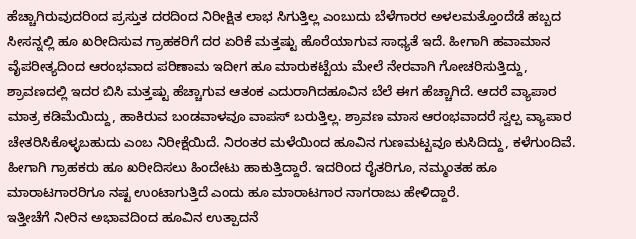ಹೆಚ್ಚಾಗಿರುವುದರಿಂದ ಪ್ರಸ್ತುತ ದರದಿಂದ ನಿರೀಕ್ಷಿತ ಲಾಭ ಸಿಗುತ್ತಿಲ್ಲ ಎಂಬುದು ಬೆಳೆಗಾರರ ಅಳಲಮತ್ತೊಂದೆಡೆ ಹಬ್ಬದ ಸೀಸನ್ನಲ್ಲಿ ಹೂ ಖರೀದಿಸುವ ಗ್ರಾಹಕರಿಗೆ ದರ ಏರಿಕೆ ಮತ್ತಷ್ಟು ಹೊರೆಯಾಗುವ ಸಾಧ್ಯತೆ ಇದೆ. ಹೀಗಾಗಿ ಹವಾಮಾನ ವೈಪರೀತ್ಯದಿಂದ ಆರಂಭವಾದ ಪರಿಣಾಮ ಇದೀಗ ಹೂ ಮಾರುಕಟ್ಟೆಯ ಮೇಲೆ ನೇರವಾಗಿ ಗೋಚರಿಸುತ್ತಿದ್ದು, ಶ್ರಾವಣದಲ್ಲಿ ಇದರ ಬಿಸಿ ಮತ್ತಷ್ಟು ಹೆಚ್ಚಾಗುವ ಆತಂಕ ಎದುರಾಗಿದಹೂವಿನ ಬೆಲೆ ಈಗ ಹೆಚ್ಚಾಗಿದೆ. ಆದರೆ ವ್ಯಾಪಾರ ಮಾತ್ರ ಕಡಿಮೆಯಿದ್ದು, ಹಾಕಿರುವ ಬಂಡವಾಳವೂ ವಾಪಸ್ ಬರುತ್ತಿಲ್ಲ. ಶ್ರಾವಣ ಮಾಸ ಆರಂಭವಾದರೆ ಸ್ವಲ್ಪ ವ್ಯಾಪಾರ ಚೇತರಿಸಿಕೊಳ್ಳಬಹುದು ಎಂಬ ನಿರೀಕ್ಷೆಯಿದೆ. ನಿರಂತರ ಮಳೆಯಿಂದ ಹೂವಿನ ಗುಣಮಟ್ಟವೂ ಕುಸಿದಿದ್ದು, ಕಳೆಗುಂದಿವೆ. ಹೀಗಾಗಿ ಗ್ರಾಹಕರು ಹೂ ಖರೀದಿಸಲು ಹಿಂದೇಟು ಹಾಕುತ್ತಿದ್ದಾರೆ. ಇದರಿಂದ ರೈತರಿಗೂ, ನಮ್ಮಂತಹ ಹೂ ಮಾರಾಟಗಾರರಿಗೂ ನಷ್ಟ ಉಂಟಾಗುತ್ತಿದೆ ಎಂದು ಹೂ ಮಾರಾಟಗಾರ ನಾಗರಾಜು ಹೇಳಿದ್ದಾರೆ.
ಇತ್ತೀಚೆಗೆ ನೀರಿನ ಅಭಾವದಿಂದ ಹೂವಿನ ಉತ್ಪಾದನೆ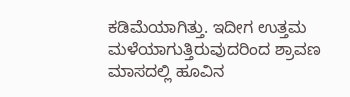ಕಡಿಮೆಯಾಗಿತ್ತು. ಇದೀಗ ಉತ್ತಮ ಮಳೆಯಾಗುತ್ತಿರುವುದರಿಂದ ಶ್ರಾವಣ ಮಾಸದಲ್ಲಿ ಹೂವಿನ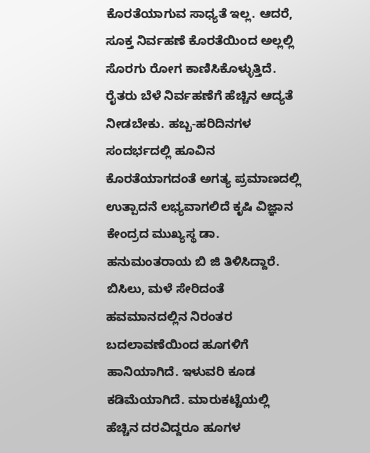ಕೊರತೆಯಾಗುವ ಸಾಧ್ಯತೆ ಇಲ್ಲ. ಆದರೆ, ಸೂಕ್ತ ನಿರ್ವಹಣೆ ಕೊರತೆಯಿಂದ ಅಲ್ಲಲ್ಲಿ ಸೊರಗು ರೋಗ ಕಾಣಿಸಿಕೊಳ್ಳುತ್ತಿದೆ. ರೈತರು ಬೆಳೆ ನಿರ್ವಹಣೆಗೆ ಹೆಚ್ಚಿನ ಆದ್ಯತೆ ನೀಡಬೇಕು. ಹಬ್ಬ-ಹರಿದಿನಗಳ ಸಂದರ್ಭದಲ್ಲಿ ಹೂವಿನ ಕೊರತೆಯಾಗದಂತೆ ಅಗತ್ಯ ಪ್ರಮಾಣದಲ್ಲಿ ಉತ್ಪಾದನೆ ಲಭ್ಯವಾಗಲಿದೆ ಕೃಷಿ ವಿಜ್ಞಾನ ಕೇಂದ್ರದ ಮುಖ್ಯಸ್ಥ ಡಾ. ಹನುಮಂತರಾಯ ಬಿ ಜಿ ತಿಳಿಸಿದ್ದಾರೆ.
ಬಿಸಿಲು, ಮಳೆ ಸೇರಿದಂತೆ ಹವಮಾನದಲ್ಲಿನ ನಿರಂತರ ಬದಲಾವಣೆಯಿಂದ ಹೂಗಳಿಗೆ ಹಾನಿಯಾಗಿದೆ. ಇಳುವರಿ ಕೂಡ ಕಡಿಮೆಯಾಗಿದೆ. ಮಾರುಕಟ್ಟೆಯಲ್ಲಿ ಹೆಚ್ಚಿನ ದರವಿದ್ದರೂ ಹೂಗಳ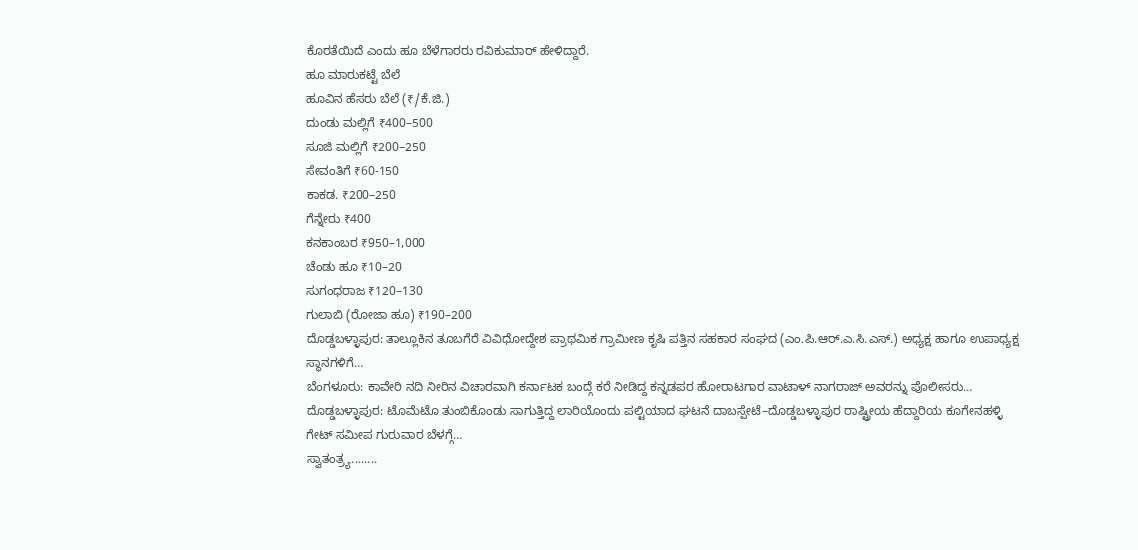ಕೊರತೆಯಿದೆ ಎಂದು ಹೂ ಬೆಳೆಗಾರರು ರವಿಕುಮಾರ್ ಹೇಳಿದ್ದಾರೆ.
ಹೂ ಮಾರುಕಟ್ಟೆ ಬೆಲೆ
ಹೂವಿನ ಹೆಸರು ಬೆಲೆ (₹/ಕೆ.ಜಿ.)
ದುಂಡು ಮಲ್ಲಿಗೆ ₹400–500
ಸೂಜಿ ಮಲ್ಲಿಗೆ ₹200–250
ಸೇವಂತಿಗೆ ₹60-150
ಕಾಕಡ. ₹200–250
ಗೆನ್ನೇರು ₹400
ಕನಕಾಂಬರ ₹950–1,000
ಚೆಂಡು ಹೂ ₹10–20
ಸುಗಂಧರಾಜ ₹120–130
ಗುಲಾಬಿ (ರೋಜಾ ಹೂ) ₹190–200
ದೊಡ್ಡಬಳ್ಳಾಪುರ: ತಾಲ್ಲೂಕಿನ ತೂಬಗೆರೆ ವಿವಿಧೋದ್ದೇಶ ಪ್ರಾಥಮಿಕ ಗ್ರಾಮೀಣ ಕೃಷಿ ಪತ್ತಿನ ಸಹಕಾರ ಸಂಘದ (ಎಂ.ಪಿ.ಆರ್.ಎ.ಸಿ.ಎಸ್.) ಅಧ್ಯಕ್ಷ ಹಾಗೂ ಉಪಾಧ್ಯಕ್ಷ ಸ್ಥಾನಗಳಿಗೆ…
ಬೆಂಗಳೂರು: ಕಾವೇರಿ ನದಿ ನೀರಿನ ವಿಚಾರವಾಗಿ ಕರ್ನಾಟಕ ಬಂದ್ಗೆ ಕರೆ ನೀಡಿದ್ದ ಕನ್ನಡಪರ ಹೋರಾಟಗಾರ ವಾಟಾಳ್ ನಾಗರಾಜ್ ಅವರನ್ನು ಪೊಲೀಸರು…
ದೊಡ್ಡಬಳ್ಳಾಪುರ: ಟೊಮೆಟೊ ತುಂಬಿಕೊಂಡು ಸಾಗುತ್ತಿದ್ದ ಲಾರಿಯೊಂದು ಪಲ್ಟಿಯಾದ ಘಟನೆ ದಾಬಸ್ಪೇಟೆ–ದೊಡ್ಡಬಳ್ಳಾಪುರ ರಾಷ್ಟ್ರೀಯ ಹೆದ್ದಾರಿಯ ಕೂಗೇನಹಳ್ಳಿ ಗೇಟ್ ಸಮೀಪ ಗುರುವಾರ ಬೆಳಗ್ಗೆ…
ಸ್ವಾತಂತ್ರ್ಯ........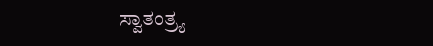ಸ್ವಾತಂತ್ರ್ಯ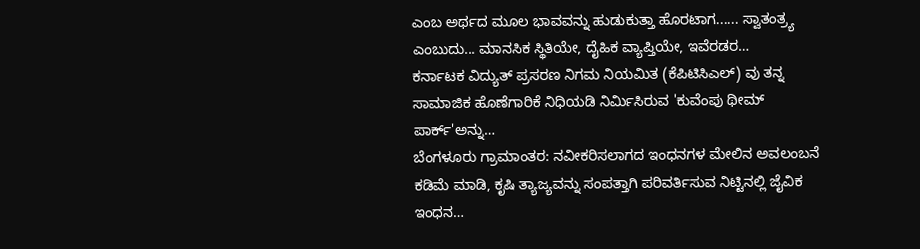ಎಂಬ ಅರ್ಥದ ಮೂಲ ಭಾವವನ್ನು ಹುಡುಕುತ್ತಾ ಹೊರಟಾಗ...... ಸ್ವಾತಂತ್ರ್ಯ ಎಂಬುದು... ಮಾನಸಿಕ ಸ್ಥಿತಿಯೇ, ದೈಹಿಕ ವ್ಯಾಪ್ತಿಯೇ, ಇವೆರಡರ…
ಕರ್ನಾಟಕ ವಿದ್ಯುತ್ ಪ್ರಸರಣ ನಿಗಮ ನಿಯಮಿತ (ಕೆಪಿಟಿಸಿಎಲ್) ವು ತನ್ನ ಸಾಮಾಜಿಕ ಹೊಣೆಗಾರಿಕೆ ನಿಧಿಯಡಿ ನಿರ್ಮಿಸಿರುವ 'ಕುವೆಂಪು ಥೀಮ್ ಪಾರ್ಕ್'ಅನ್ನು…
ಬೆಂಗಳೂರು ಗ್ರಾಮಾಂತರ: ನವೀಕರಿಸಲಾಗದ ಇಂಧನಗಳ ಮೇಲಿನ ಅವಲಂಬನೆ ಕಡಿಮೆ ಮಾಡಿ, ಕೃಷಿ ತ್ಯಾಜ್ಯವನ್ನು ಸಂಪತ್ತಾಗಿ ಪರಿವರ್ತಿಸುವ ನಿಟ್ಟಿನಲ್ಲಿ ಜೈವಿಕ ಇಂಧನ…